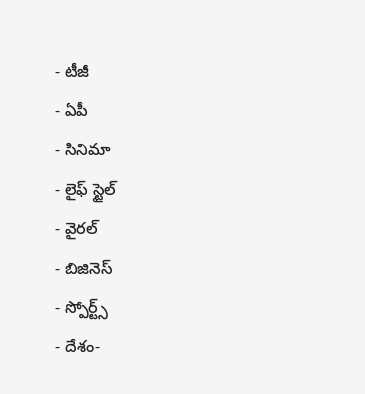- టీజీ
- ఏపీ
- సినిమా
- లైఫ్ స్టైల్
- వైరల్
- బిజినెస్
- స్పోర్ట్స్
- దేశం-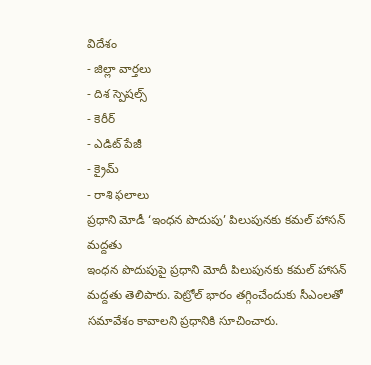విదేశం
- జిల్లా వార్తలు
- దిశ స్పెషల్స్
- కెరీర్
- ఎడిట్ పేజీ
- క్రైమ్
- రాశి ఫలాలు
ప్రధాని మోడీ ‘ఇంధన పొదుపు’ పిలుపునకు కమల్ హాసన్ మద్దతు
ఇంధన పొదుపుపై ప్రధాని మోదీ పిలుపునకు కమల్ హాసన్ మద్దతు తెలిపారు. పెట్రోల్ భారం తగ్గించేందుకు సీఎంలతో సమావేశం కావాలని ప్రధానికి సూచించారు.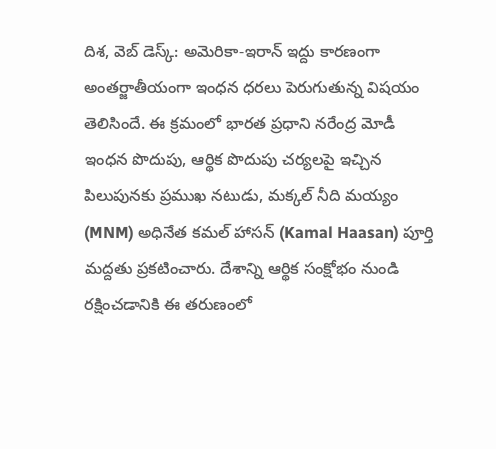దిశ, వెబ్ డెస్క్: అమెరికా-ఇరాన్ ఇద్దు కారణంగా అంతర్జాతీయంగా ఇంధన ధరలు పెరుగుతున్న విషయం తెలిసిందే. ఈ క్రమంలో భారత ప్రధాని నరేంద్ర మోడీ ఇంధన పొదుపు, ఆర్థిక పొదుపు చర్యలపై ఇచ్చిన పిలుపునకు ప్రముఖ నటుడు, మక్కల్ నీది మయ్యం (MNM) అధినేత కమల్ హాసన్ (Kamal Haasan) పూర్తి మద్దతు ప్రకటించారు. దేశాన్ని ఆర్థిక సంక్షోభం నుండి రక్షించడానికి ఈ తరుణంలో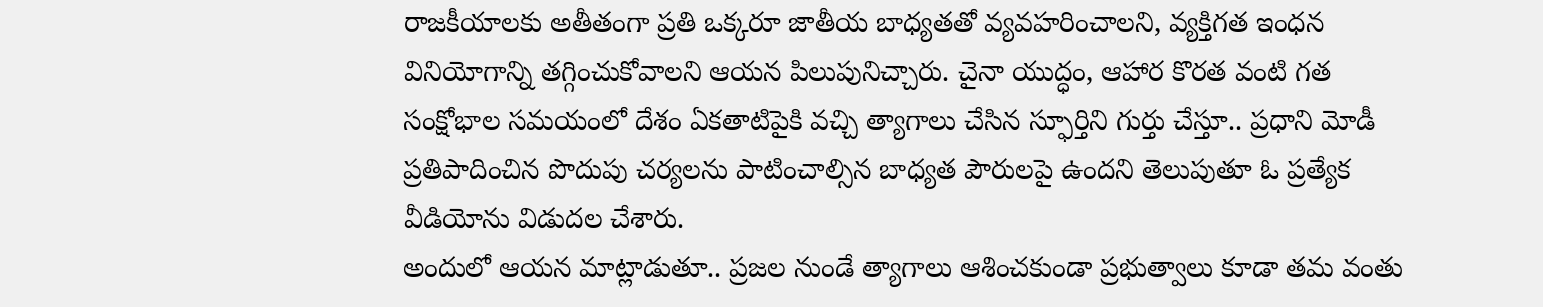రాజకీయాలకు అతీతంగా ప్రతి ఒక్కరూ జాతీయ బాధ్యతతో వ్యవహరించాలని, వ్యక్తిగత ఇంధన వినియోగాన్ని తగ్గించుకోవాలని ఆయన పిలుపునిచ్చారు. చైనా యుద్ధం, ఆహార కొరత వంటి గత సంక్షోభాల సమయంలో దేశం ఏకతాటిపైకి వచ్చి త్యాగాలు చేసిన స్ఫూర్తిని గుర్తు చేస్తూ.. ప్రధాని మోడీ ప్రతిపాదించిన పొదుపు చర్యలను పాటించాల్సిన బాధ్యత పౌరులపై ఉందని తెలుపుతూ ఓ ప్రత్యేక వీడియోను విడుదల చేశారు.
అందులో ఆయన మాట్లాడుతూ.. ప్రజల నుండే త్యాగాలు ఆశించకుండా ప్రభుత్వాలు కూడా తమ వంతు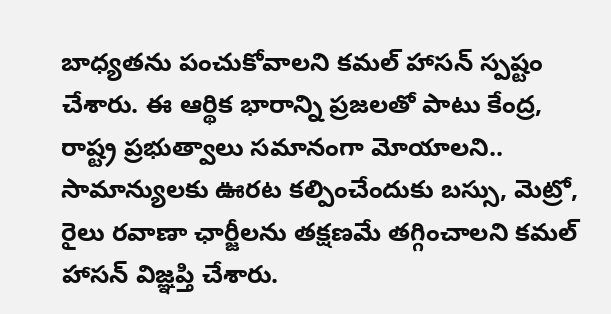బాధ్యతను పంచుకోవాలని కమల్ హాసన్ స్పష్టం చేశారు. ఈ ఆర్థిక భారాన్ని ప్రజలతో పాటు కేంద్ర, రాష్ట్ర ప్రభుత్వాలు సమానంగా మోయాలని.. సామాన్యులకు ఊరట కల్పించేందుకు బస్సు, మెట్రో, రైలు రవాణా ఛార్జీలను తక్షణమే తగ్గించాలని కమల్ హాసన్ విజ్ఞప్తి చేశారు.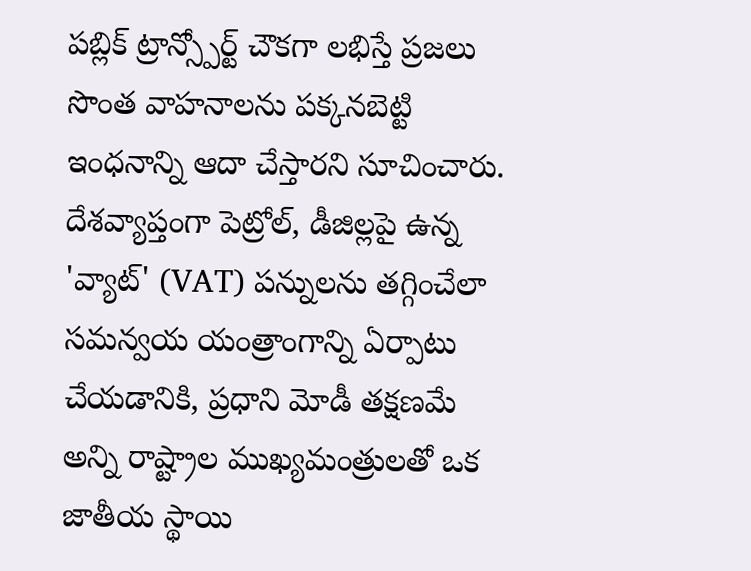పబ్లిక్ ట్రాన్స్పోర్ట్ చౌకగా లభిస్తే ప్రజలు సొంత వాహనాలను పక్కనబెట్టి ఇంధనాన్ని ఆదా చేస్తారని సూచించారు. దేశవ్యాప్తంగా పెట్రోల్, డీజిల్లపై ఉన్న 'వ్యాట్' (VAT) పన్నులను తగ్గించేలా సమన్వయ యంత్రాంగాన్ని ఏర్పాటు చేయడానికి, ప్రధాని మోడీ తక్షణమే అన్ని రాష్ట్రాల ముఖ్యమంత్రులతో ఒక జాతీయ స్థాయి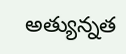అత్యున్నత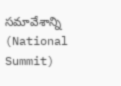సమావేశాన్ని (National Summit)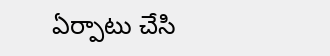ఏర్పాటు చేసి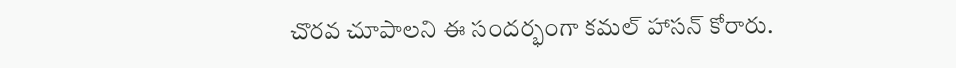చొరవ చూపాలని ఈ సందర్భంగా కమల్ హాసన్ కోరారు.